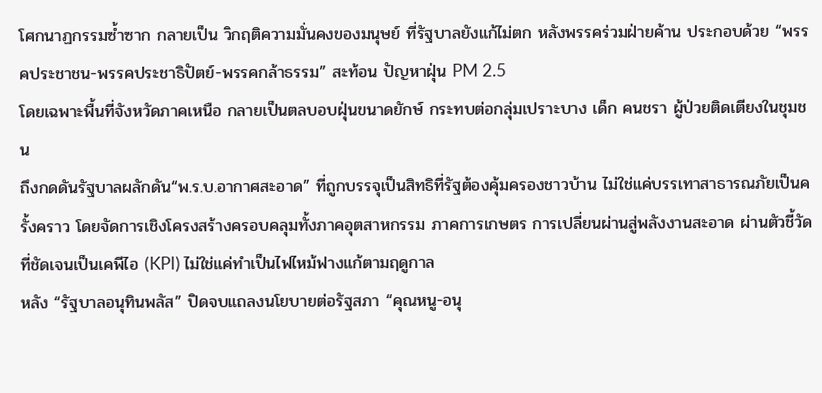โศกนาฏกรรมซ้ำซาก กลายเป็น วิกฤติความมั่นคงของมนุษย์ ที่รัฐบาลยังแก้ไม่ตก หลังพรรคร่วมฝ่ายค้าน ประกอบด้วย “พรรคประชาชน-พรรคประชาธิปัตย์-พรรคกล้าธรรม” สะท้อน ปัญหาฝุ่น PM 2.5
โดยเฉพาะพื้นที่จังหวัดภาคเหนือ กลายเป็นตลบอบฝุ่นขนาดยักษ์ กระทบต่อกลุ่มเปราะบาง เด็ก คนชรา ผู้ป่วยติดเตียงในชุมชน
ถึงกดดันรัฐบาลผลักดัน“พ.ร.บ.อากาศสะอาด” ที่ถูกบรรจุเป็นสิทธิที่รัฐต้องคุ้มครองชาวบ้าน ไม่ใช่แค่บรรเทาสาธารณภัยเป็นครั้งคราว โดยจัดการเชิงโครงสร้างครอบคลุมทั้งภาคอุตสาหกรรม ภาคการเกษตร การเปลี่ยนผ่านสู่พลังงานสะอาด ผ่านตัวชี้วัดที่ชัดเจนเป็นเคพีไอ (KPI) ไม่ใช่แค่ทำเป็นไฟไหม้ฟางแก้ตามฤดูกาล
หลัง “รัฐบาลอนุทินพลัส” ปิดจบแถลงนโยบายต่อรัฐสภา “คุณหนู-อนุ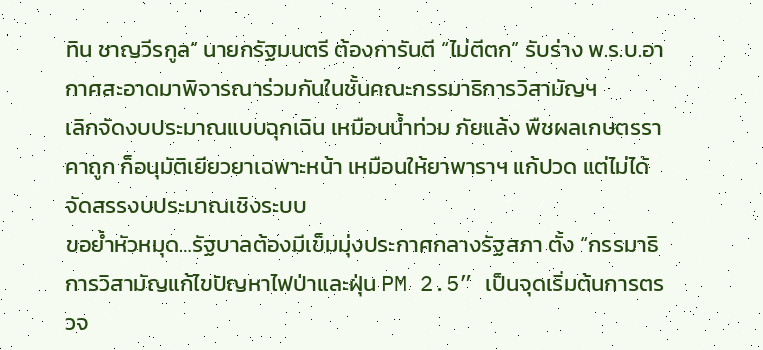ทิน ชาญวีรกูล” นายกรัฐมนตรี ต้องการันตี “ไม่ตีตก” รับร่าง พ.ร.บ.อากาศสะอาดมาพิจารณาร่วมกันในชั้นคณะกรรมาธิการวิสามัญฯ
เลิกจัดงบประมาณแบบฉุกเฉิน เหมือนน้ำท่วม ภัยแล้ง พืชผลเกษตรราคาถูก ก็อนุมัติเยียวยาเฉพาะหน้า เหมือนให้ยาพาราฯ แก้ปวด แต่ไม่ได้จัดสรรงบประมาณเชิงระบบ
ขอย้ำหัวหมุด…รัฐบาลต้องมีเข็มมุ่งประกาศกลางรัฐสภา ตั้ง “กรรมาธิการวิสามัญแก้ไขปัญหาไฟป่าและฝุ่น PM 2.5” เป็นจุดเริ่มต้นการตรวจ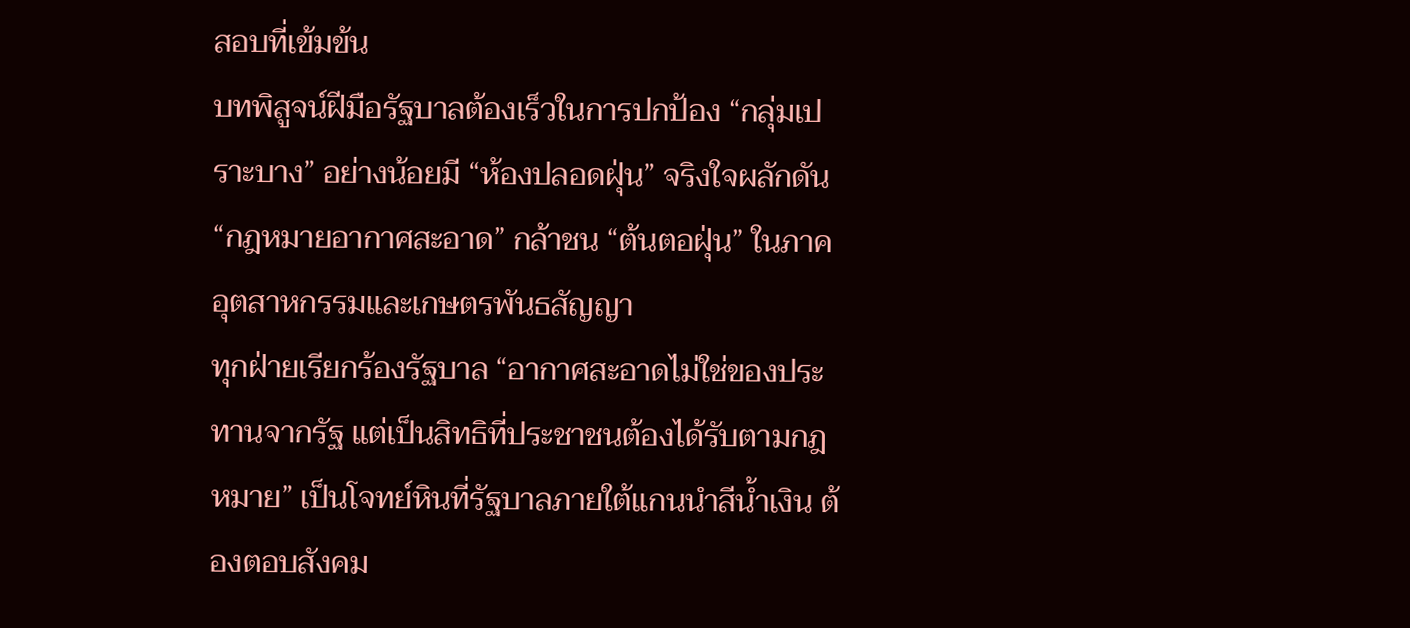สอบที่เข้มข้น
บทพิสูจน์ฝีมือรัฐบาลต้องเร็วในการปกป้อง “กลุ่มเปราะบาง” อย่างน้อยมี “ห้องปลอดฝุ่น” จริงใจผลักดัน “กฎหมายอากาศสะอาด” กล้าชน “ต้นตอฝุ่น” ในภาคอุตสาหกรรมและเกษตรพันธสัญญา
ทุกฝ่ายเรียกร้องรัฐบาล “อากาศสะอาดไม่ใช่ของประทานจากรัฐ แต่เป็นสิทธิที่ประชาชนต้องได้รับตามกฎหมาย” เป็นโจทย์หินที่รัฐบาลภายใต้แกนนำสีน้ำเงิน ต้องตอบสังคม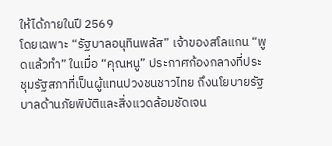ให้ได้ภายในปี 2569
โดยเฉพาะ “รัฐบาลอนุทินพลัส” เจ้าของสโลแกน “พูดแล้วทำ” ในเมื่อ “คุณหนู” ประกาศก้องกลางที่ประชุมรัฐสภาที่เป็นผู้แทนปวงชนชาวไทย ถึงนโยบายรัฐบาลด้านภัยพิบัติและสิ่งแวดล้อมชัดเจน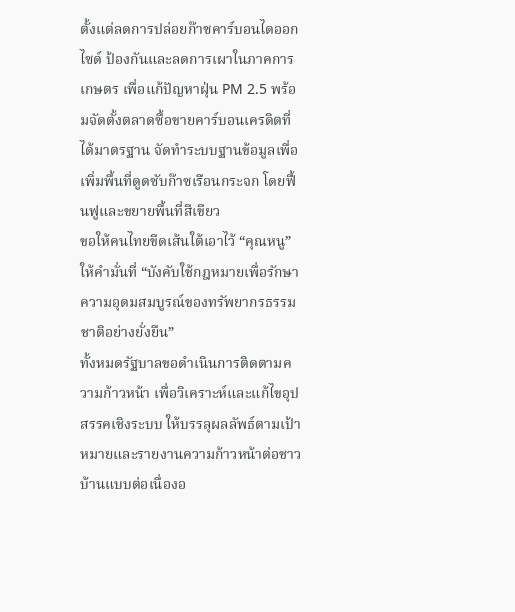ตั้งแต่ลดการปล่อยก๊าซคาร์บอนไดออกไซด์ ป้องกันและลดการเผาในภาคการเกษตร เพื่อแก้ปัญหาฝุ่น PM 2.5 พร้อมจัดตั้งตลาดซื้อขายคาร์บอนเครดิตที่ได้มาตรฐาน จัดทำระบบฐานข้อมูลเพื่อเพิ่มพื้นที่ดูดซับก๊าซเรือนกระจก โดยฟื้นฟูและขยายพื้นที่สีเขียว
ขอให้คนไทยขีดเส้นใต้เอาไว้ “คุณหนู” ให้คำมั่นที่ “บังคับใช้กฎหมายเพื่อรักษาความอุดมสมบูรณ์ของทรัพยากรธรรมชาติอย่างยั่งยืน”
ทั้งหมดรัฐบาลขอดำเนินการติดตามความก้าวหน้า เพื่อวิเคราะห์และแก้ไขอุปสรรคเชิงระบบ ให้บรรลุผลลัพธ์ตามเป้าหมายและรายงานความก้าวหน้าต่อชาวบ้านแบบต่อเนื่องอ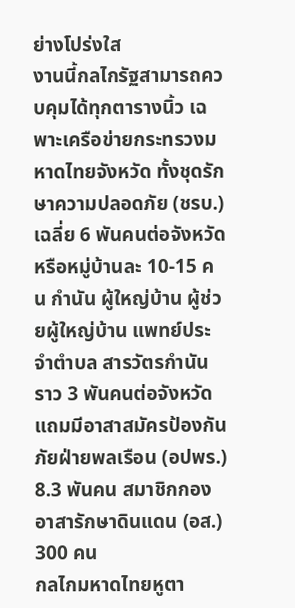ย่างโปร่งใส
งานนี้กลไกรัฐสามารถควบคุมได้ทุกตารางนิ้ว เฉพาะเครือข่ายกระทรวงมหาดไทยจังหวัด ทั้งชุดรักษาความปลอดภัย (ชรบ.) เฉลี่ย 6 พันคนต่อจังหวัด หรือหมู่บ้านละ 10-15 คน กำนัน ผู้ใหญ่บ้าน ผู้ช่วยผู้ใหญ่บ้าน แพทย์ประจำตำบล สารวัตรกำนัน ราว 3 พันคนต่อจังหวัด
แถมมีอาสาสมัครป้องกันภัยฝ่ายพลเรือน (อปพร.) 8.3 พันคน สมาชิกกองอาสารักษาดินแดน (อส.) 300 คน
กลไกมหาดไทยหูตา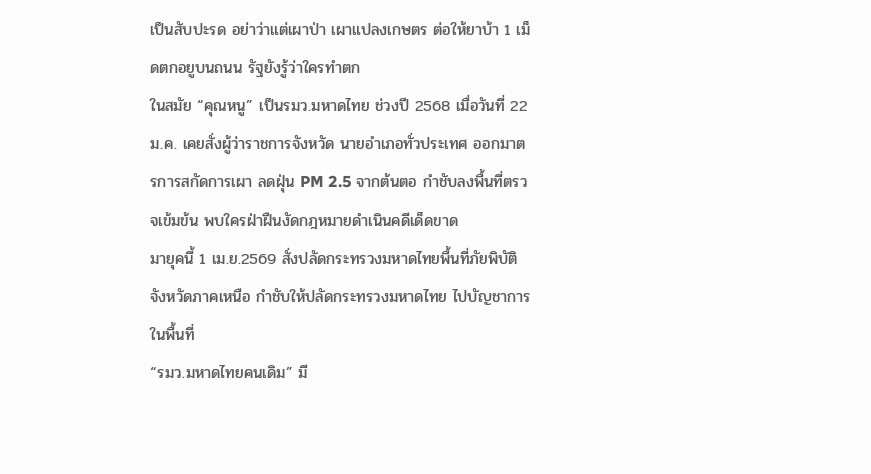เป็นสับปะรด อย่าว่าแต่เผาป่า เผาแปลงเกษตร ต่อให้ยาบ้า 1 เม็ดตกอยูบนถนน รัฐยังรู้ว่าใครทำตก
ในสมัย “คุณหนู” เป็นรมว.มหาดไทย ช่วงปี 2568 เมื่อวันที่ 22 ม.ค. เคยสั่งผู้ว่าราชการจังหวัด นายอำเภอทั่วประเทศ ออกมาตรการสกัดการเผา ลดฝุ่น PM 2.5 จากต้นตอ กำชับลงพื้นที่ตรวจเข้มข้น พบใครฝ่าฝืนงัดกฎหมายดำเนินคดีเด็ดขาด
มายุคนี้ 1 เม.ย.2569 สั่งปลัดกระทรวงมหาดไทยพื้นที่ภัยพิบัติจังหวัดภาคเหนือ กำชับให้ปลัดกระทรวงมหาดไทย ไปบัญชาการในพื้นที่
“รมว.มหาดไทยคนเดิม” มี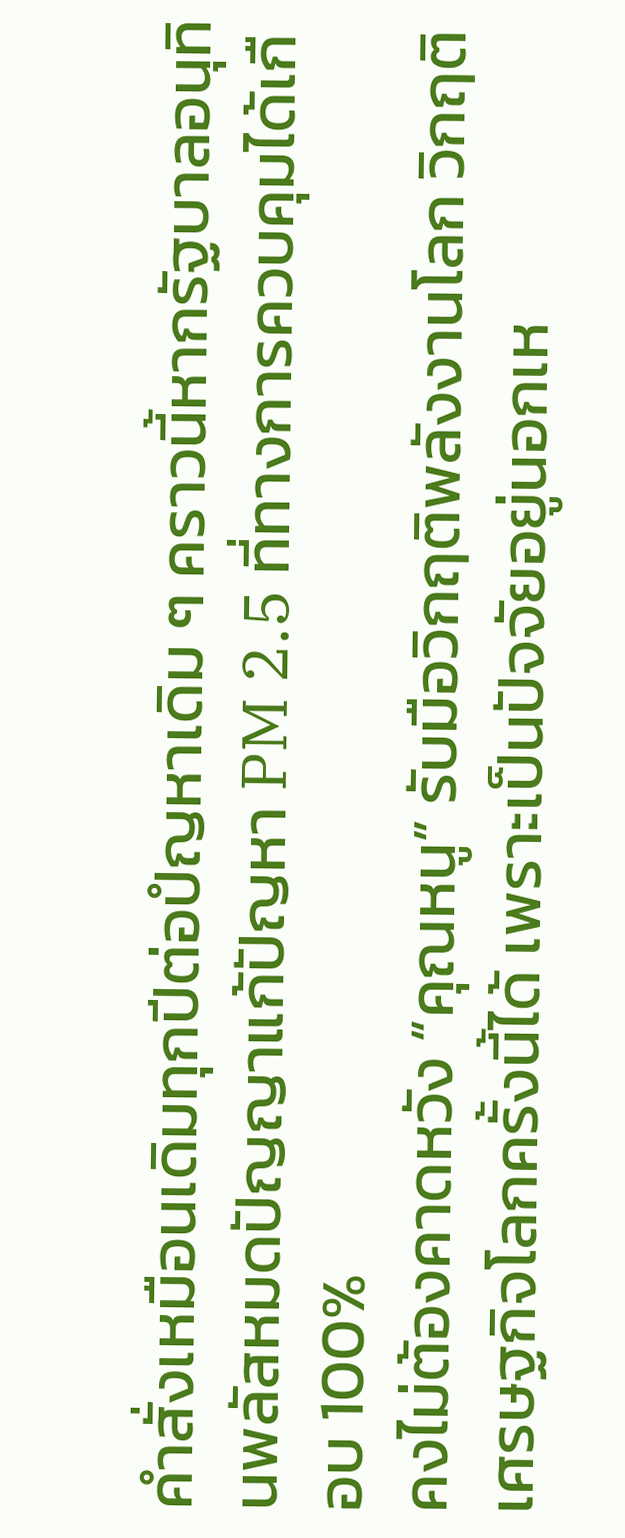คำสั่งเหมือนเดิมทุกปีต่อปํญหาเดิม ๆ คราวนี้หากรัฐบาลอนุทินพลัสหมดปัญญาแก้ปัญหา PM 2.5 ที่ทางการควบคุมได้เกือบ 100%
คงไม่ต้องคาดหวัง “คุณหนู” รับมือวิกฤติพลังงานโลก วิกฤติเศรษฐกิจโลกครั้งนี้ได้ เพราะเป็นปัจจัยอยู่นอกเห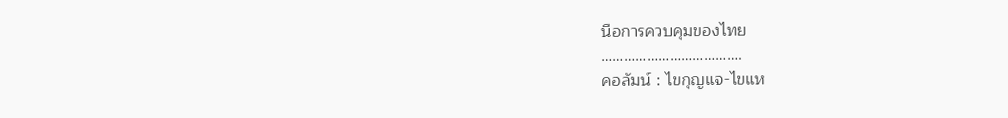นือการควบคุมของไทย
……………………………….
คอลัมน์ : ไขกุญแจ-ไขแห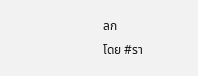ลก
โดย #รา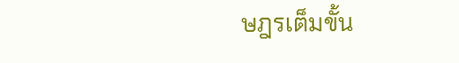ษฎรเต็มขั้น